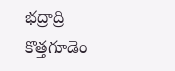భద్రాద్రి కొత్తగూడెం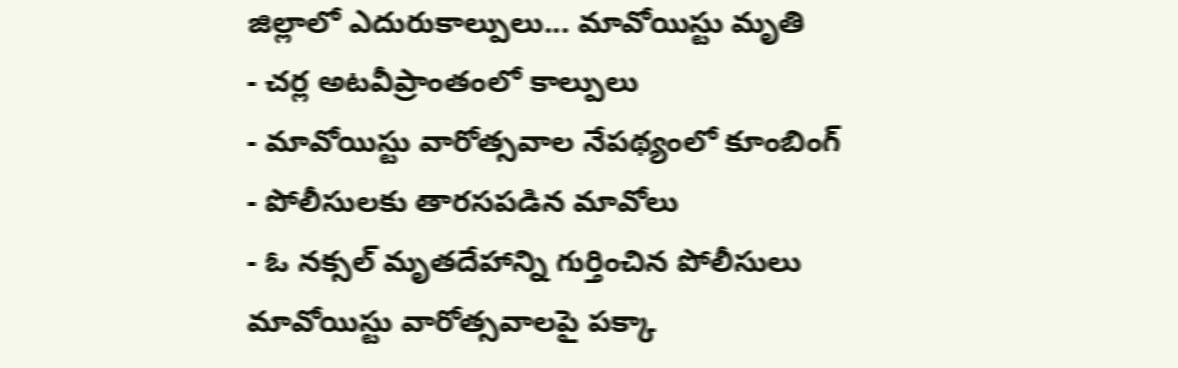జిల్లాలో ఎదురుకాల్పులు... మావోయిస్టు మృతి
- చర్ల అటవీప్రాంతంలో కాల్పులు
- మావోయిస్టు వారోత్సవాల నేపథ్యంలో కూంబింగ్
- పోలీసులకు తారసపడిన మావోలు
- ఓ నక్సల్ మృతదేహాన్ని గుర్తించిన పోలీసులు
మావోయిస్టు వారోత్సవాలపై పక్కా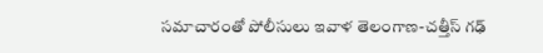సమాచారంతో పోలీసులు ఇవాళ తెలంగాణ-చత్తీస్ గఢ్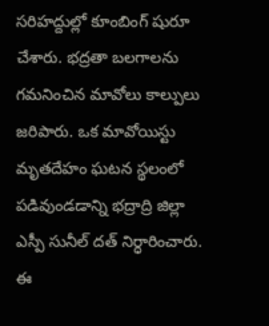సరిహద్దుల్లో కూంబింగ్ షురూ చేశారు. భద్రతా బలగాలను గమనించిన మావోలు కాల్పులు జరిపారు. ఒక మావోయిస్టు మృతదేహం ఘటన స్థలంలో పడివుండడాన్ని భద్రాద్రి జిల్లా ఎస్పీ సునీల్ దత్ నిర్ధారించారు. ఈ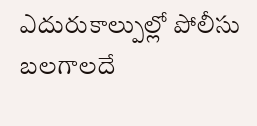ఎదురుకాల్పుల్లో పోలీసు బలగాలదే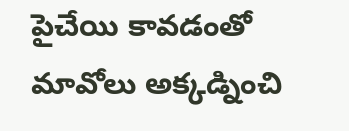పైచేయి కావడంతో మావోలు అక్కడ్నించి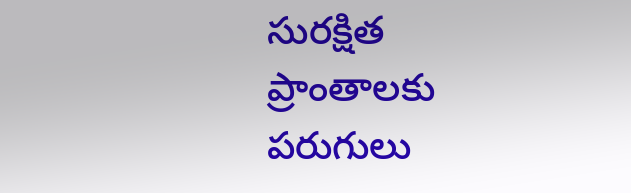సురక్షిత ప్రాంతాలకు పరుగులు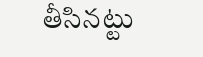తీసినట్టు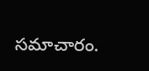సమాచారం.